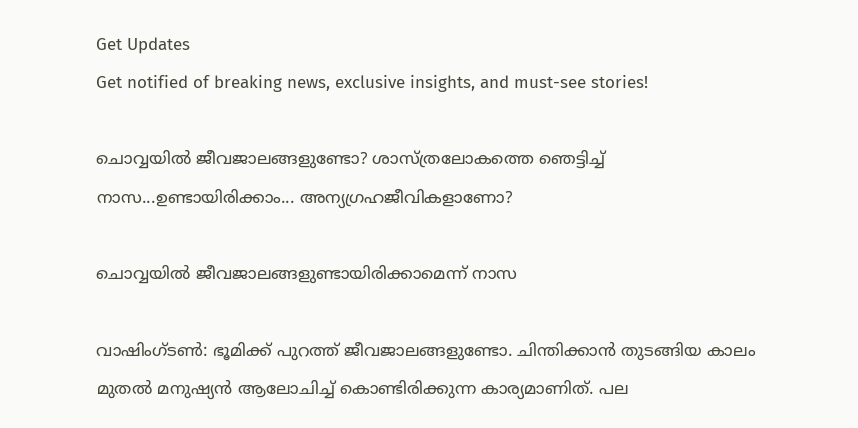Get Updates
Get notified of breaking news, exclusive insights, and must-see stories!

ചൊവ്വയില്‍ ജീവജാലങ്ങളുണ്ടോ? ശാസ്ത്രലോകത്തെ ഞെട്ടിച്ച് നാസ...ഉണ്ടായിരിക്കാം... അന്യഗ്രഹജീവികളാണോ?

ചൊവ്വയില്‍ ജീവജാലങ്ങളുണ്ടായിരിക്കാമെന്ന് നാസ

വാഷിംഗ്ടണ്‍: ഭൂമിക്ക് പുറത്ത് ജീവജാലങ്ങളുണ്ടോ. ചിന്തിക്കാന്‍ തുടങ്ങിയ കാലം മുതല്‍ മനുഷ്യന്‍ ആലോചിച്ച് കൊണ്ടിരിക്കുന്ന കാര്യമാണിത്. പല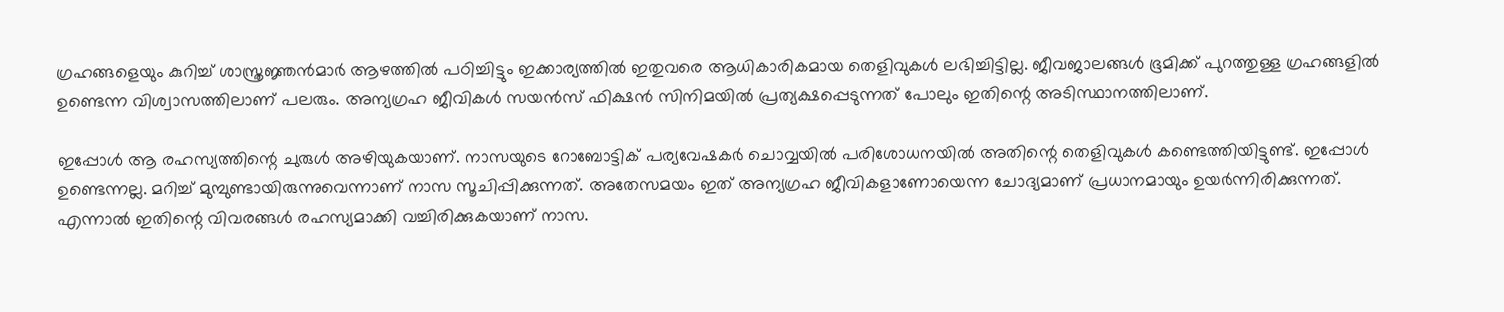ഗ്രഹങ്ങളെയും കുറിച്ച് ശാസ്ത്രജ്ഞന്‍മാര്‍ ആഴത്തില്‍ പഠിച്ചിട്ടും ഇക്കാര്യത്തില്‍ ഇതുവരെ ആധികാരികമായ തെളിവുകള്‍ ലഭിച്ചിട്ടില്ല. ജീവജാലങ്ങള്‍ ഭൂമിക്ക് പുറത്തുള്ള ഗ്രഹങ്ങളില്‍ ഉണ്ടെന്ന വിശ്വാസത്തിലാണ് പലരും. അന്യഗ്രഹ ജീവികള്‍ സയന്‍സ് ഫിക്ഷന്‍ സിനിമയില്‍ പ്രത്യക്ഷപ്പെടുന്നത് പോലും ഇതിന്റെ അടിസ്ഥാനത്തിലാണ്.

ഇപ്പോള്‍ ആ രഹസ്യത്തിന്റെ ചുരുള്‍ അഴിയുകയാണ്. നാസയുടെ റോബോട്ടിക് പര്യവേഷകര്‍ ചൊവ്വയില്‍ പരിശോധനയില്‍ അതിന്റെ തെളിവുകള്‍ കണ്ടെത്തിയിട്ടുണ്ട്. ഇപ്പോള്‍ ഉണ്ടെന്നല്ല. മറിച്ച് മുമ്പുണ്ടായിരുന്നുവെന്നാണ് നാസ സൂചിപ്പിക്കുന്നത്. അതേസമയം ഇത് അന്യഗ്രഹ ജീവികളാണോയെന്ന ചോദ്യമാണ് പ്രധാനമായും ഉയര്‍ന്നിരിക്കുന്നത്. എന്നാല്‍ ഇതിന്റെ വിവരങ്ങള്‍ രഹസ്യമാക്കി വച്ചിരിക്കുകയാണ് നാസ.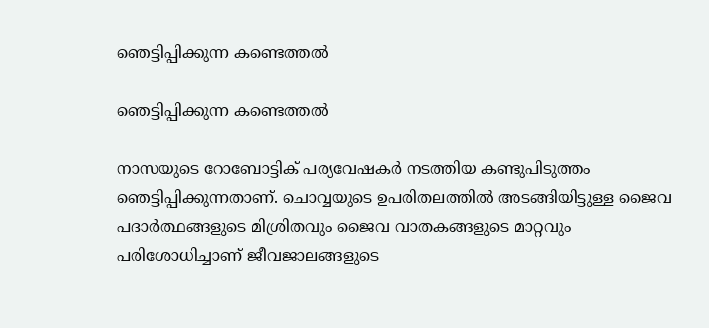ഞെട്ടിപ്പിക്കുന്ന കണ്ടെത്തല്‍

ഞെട്ടിപ്പിക്കുന്ന കണ്ടെത്തല്‍

നാസയുടെ റോബോട്ടിക് പര്യവേഷകര്‍ നടത്തിയ കണ്ടുപിടുത്തം ഞെട്ടിപ്പിക്കുന്നതാണ്. ചൊവ്വയുടെ ഉപരിതലത്തില്‍ അടങ്ങിയിട്ടുള്ള ജൈവ പദാര്‍ത്ഥങ്ങളുടെ മിശ്രിതവും ജൈവ വാതകങ്ങളുടെ മാറ്റവും പരിശോധിച്ചാണ് ജീവജാലങ്ങളുടെ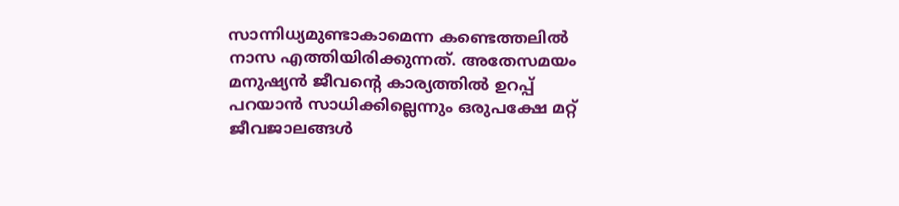സാന്നിധ്യമുണ്ടാകാമെന്ന കണ്ടെത്തലില്‍ നാസ എത്തിയിരിക്കുന്നത്. അതേസമയം മനുഷ്യന്‍ ജീവന്റെ കാര്യത്തില്‍ ഉറപ്പ് പറയാന്‍ സാധിക്കില്ലെന്നും ഒരുപക്ഷേ മറ്റ് ജീവജാലങ്ങള്‍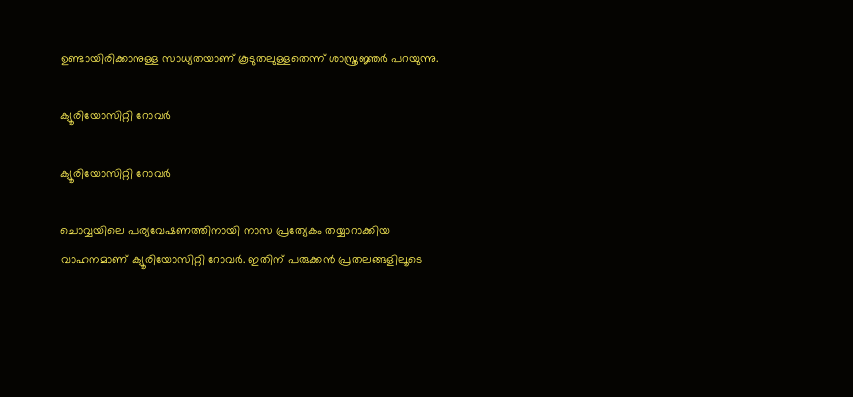ഉണ്ടായിരിക്കാനുള്ള സാധ്യതയാണ് കൂടുതലുള്ളതെന്ന് ശാസ്ത്രജ്ഞര്‍ പറയുന്നു.

ക്യൂരിയോസിറ്റി റോവര്‍

ക്യൂരിയോസിറ്റി റോവര്‍

ചൊവ്വയിലെ പര്യവേഷണത്തിനായി നാസ പ്രത്യേകം തയ്യാറാക്കിയ വാഹനമാണ് ക്യൂരിയോസിറ്റി റോവര്‍. ഇതിന് പരുക്കന്‍ പ്രതലങ്ങളിലൂടെ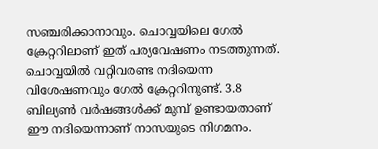സഞ്ചരിക്കാനാവും. ചൊവ്വയിലെ ഗേല്‍ ക്രേറ്ററിലാണ് ഇത് പര്യവേഷണം നടത്തുന്നത്. ചൊവ്വയില്‍ വറ്റിവരണ്ട നദിയെന്ന വിശേഷണവും ഗേല്‍ ക്രേറ്ററിനുണ്ട്. 3.8 ബില്യണ്‍ വര്‍ഷങ്ങള്‍ക്ക് മുമ്പ് ഉണ്ടായതാണ് ഈ നദിയെന്നാണ് നാസയുടെ നിഗമനം.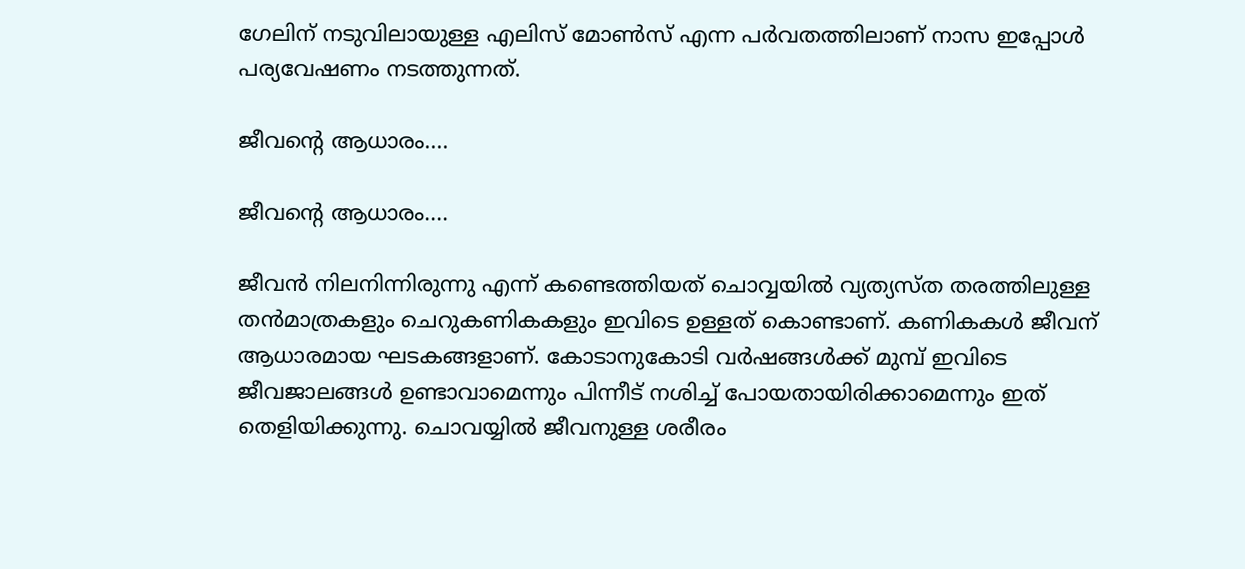ഗേലിന് നടുവിലായുള്ള എലിസ് മോണ്‍സ് എന്ന പര്‍വതത്തിലാണ് നാസ ഇപ്പോള്‍ പര്യവേഷണം നടത്തുന്നത്.

ജീവന്റെ ആധാരം....

ജീവന്റെ ആധാരം....

ജീവന്‍ നിലനിന്നിരുന്നു എന്ന് കണ്ടെത്തിയത് ചൊവ്വയില്‍ വ്യത്യസ്ത തരത്തിലുള്ള തന്‍മാത്രകളും ചെറുകണികകളും ഇവിടെ ഉള്ളത് കൊണ്ടാണ്. കണികകള്‍ ജീവന് ആധാരമായ ഘടകങ്ങളാണ്. കോടാനുകോടി വര്‍ഷങ്ങള്‍ക്ക് മുമ്പ് ഇവിടെ ജീവജാലങ്ങള്‍ ഉണ്ടാവാമെന്നും പിന്നീട് നശിച്ച് പോയതായിരിക്കാമെന്നും ഇത് തെളിയിക്കുന്നു. ചൊവയ്യില്‍ ജീവനുള്ള ശരീരം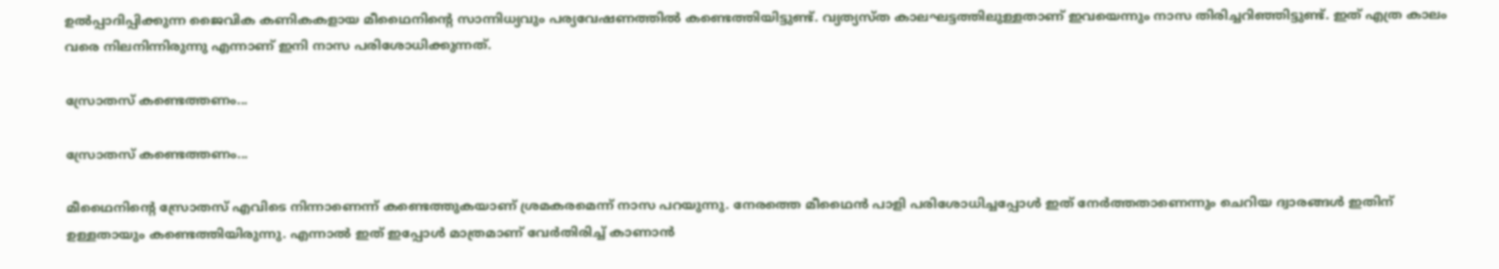ഉല്‍പ്പാദിപ്പിക്കുന്ന ജൈവിക കണികകളായ മീഥൈനിന്റെ സാന്നിധ്യവും പര്യവേഷണത്തില്‍ കണ്ടെത്തിയിട്ടുണ്ട്. വ്യത്യസ്ത കാലഘട്ടത്തിലുള്ളതാണ് ഇവയെന്നും നാസ തിരിച്ചറിഞ്ഞിട്ടുണ്ട്. ഇത് എത്ര കാലം വരെ നിലനിന്നിരുന്നു എന്നാണ് ഇനി നാസ പരിശോധിക്കുന്നത്.

സ്രോതസ് കണ്ടെത്തണം...

സ്രോതസ് കണ്ടെത്തണം...

മീഥൈനിന്റെ സ്രോതസ് എവിടെ നിന്നാണെന്ന് കണ്ടെത്തുകയാണ് ശ്രമകരമെന്ന് നാസ പറയുന്നു. നേരത്തെ മീഥൈന്‍ പാളി പരിശോധിച്ചപ്പോള്‍ ഇത് നേര്‍ത്തതാണെന്നും ചെറിയ ദ്വാരങ്ങള്‍ ഇതിന് ഉള്ളതായും കണ്ടെത്തിയിരുന്നു. എന്നാല്‍ ഇത് ഇപ്പോള്‍ മാത്രമാണ് വേര്‍തിരിച്ച് കാണാന്‍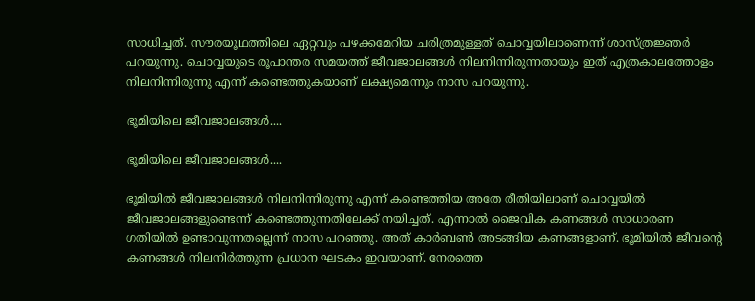സാധിച്ചത്. സൗരയൂഥത്തിലെ ഏറ്റവും പഴക്കമേറിയ ചരിത്രമുള്ളത് ചൊവ്വയിലാണെന്ന് ശാസ്ത്രജ്ഞര്‍ പറയുന്നു. ചൊവ്വയുടെ രൂപാന്തര സമയത്ത് ജീവജാലങ്ങള്‍ നിലനിന്നിരുന്നതായും ഇത് എത്രകാലത്തോളം നിലനിന്നിരുന്നു എന്ന് കണ്ടെത്തുകയാണ് ലക്ഷ്യമെന്നും നാസ പറയുന്നു.

ഭൂമിയിലെ ജീവജാലങ്ങള്‍....

ഭൂമിയിലെ ജീവജാലങ്ങള്‍....

ഭൂമിയില്‍ ജീവജാലങ്ങള്‍ നിലനിന്നിരുന്നു എന്ന് കണ്ടെത്തിയ അതേ രീതിയിലാണ് ചൊവ്വയില്‍ ജീവജാലങ്ങളുണ്ടെന്ന് കണ്ടെത്തുന്നതിലേക്ക് നയിച്ചത്. എന്നാല്‍ ജൈവിക കണങ്ങള്‍ സാധാരണ ഗതിയില്‍ ഉണ്ടാവുന്നതല്ലെന്ന് നാസ പറഞ്ഞു. അത് കാര്‍ബണ്‍ അടങ്ങിയ കണങ്ങളാണ്. ഭൂമിയില്‍ ജീവന്റെ കണങ്ങള്‍ നിലനിര്‍ത്തുന്ന പ്രധാന ഘടകം ഇവയാണ്. നേരത്തെ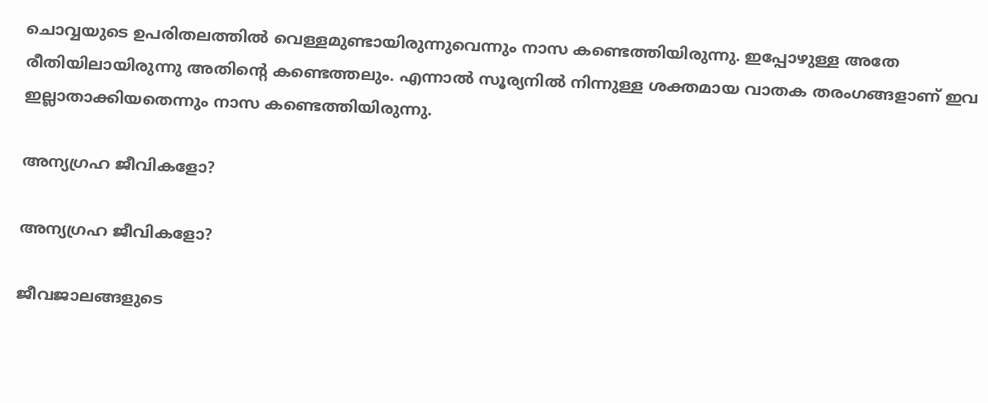ചൊവ്വയുടെ ഉപരിതലത്തില്‍ വെള്ളമുണ്ടായിരുന്നുവെന്നും നാസ കണ്ടെത്തിയിരുന്നു. ഇപ്പോഴുള്ള അതേ രീതിയിലായിരുന്നു അതിന്റെ കണ്ടെത്തലും. എന്നാല്‍ സൂര്യനില്‍ നിന്നുള്ള ശക്തമായ വാതക തരംഗങ്ങളാണ് ഇവ ഇല്ലാതാക്കിയതെന്നും നാസ കണ്ടെത്തിയിരുന്നു.

അന്യഗ്രഹ ജീവികളോ?

അന്യഗ്രഹ ജീവികളോ?

ജീവജാലങ്ങളുടെ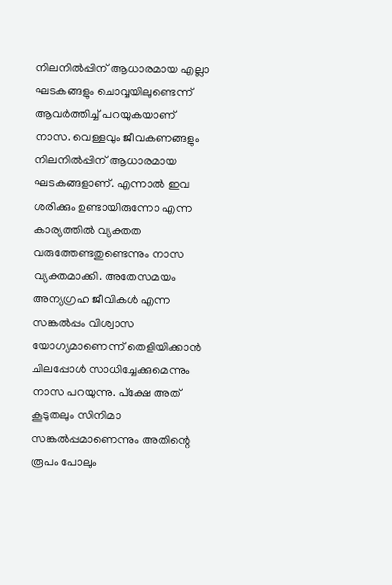നിലനില്‍പ്പിന് ആധാരമായ എല്ലാ ഘടകങ്ങളും ചൊവ്വയിലുണ്ടെന്ന് ആവര്‍ത്തിച്ച് പറയുകയാണ് നാസ. വെള്ളവും ജീവകണങ്ങളും നിലനില്‍പ്പിന് ആധാരമായ ഘടകങ്ങളാണ്. എന്നാല്‍ ഇവ ശരിക്കും ഉണ്ടായിരുന്നോ എന്ന കാര്യത്തില്‍ വ്യക്തത വരുത്തേണ്ടതുണ്ടെന്നും നാസ വ്യക്തമാക്കി. അതേസമയം അന്യഗ്രഹ ജീവികള്‍ എന്ന സങ്കല്‍പ്പം വിശ്വാസ യോഗ്യമാണെന്ന് തെളിയിക്കാന്‍ ചിലപ്പോള്‍ സാധിച്ചേക്കുമെന്നും നാസ പറയുന്നു. പ്‌ക്ഷേ അത് കൂടുതലും സിനിമാ സങ്കല്‍പ്പമാണെന്നും അതിന്റെ രൂപം പോലും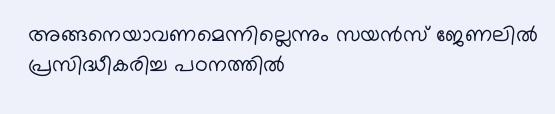അങ്ങനെയാവണമെന്നില്ലെന്നും സയന്‍സ് ജേണലില്‍ പ്രസിദ്ധീകരിച്ച പഠനത്തില്‍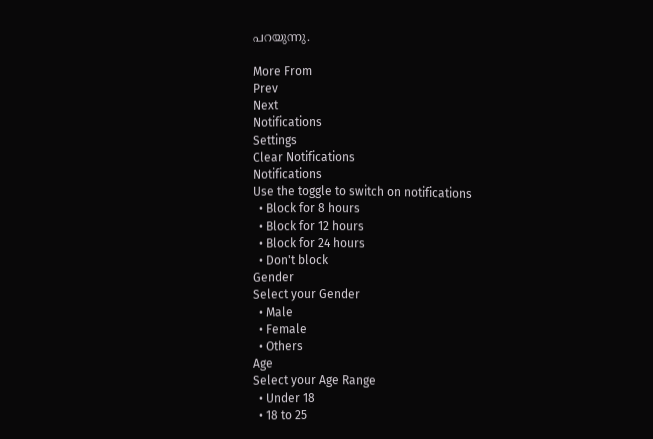പറയുന്നു.

More From
Prev
Next
Notifications
Settings
Clear Notifications
Notifications
Use the toggle to switch on notifications
  • Block for 8 hours
  • Block for 12 hours
  • Block for 24 hours
  • Don't block
Gender
Select your Gender
  • Male
  • Female
  • Others
Age
Select your Age Range
  • Under 18
  • 18 to 25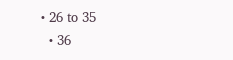• 26 to 35
  • 36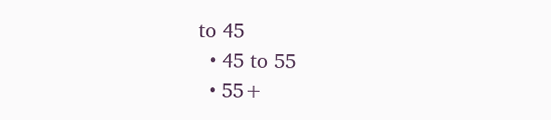to 45
  • 45 to 55
  • 55+